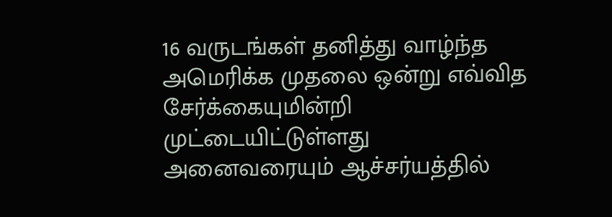16 வருடங்கள் தனித்து வாழ்ந்த அமெரிக்க முதலை ஒன்று எவ்வித சேர்க்கையுமின்றி முட்டையிட்டுள்ளது அனைவரையும் ஆச்சர்யத்தில்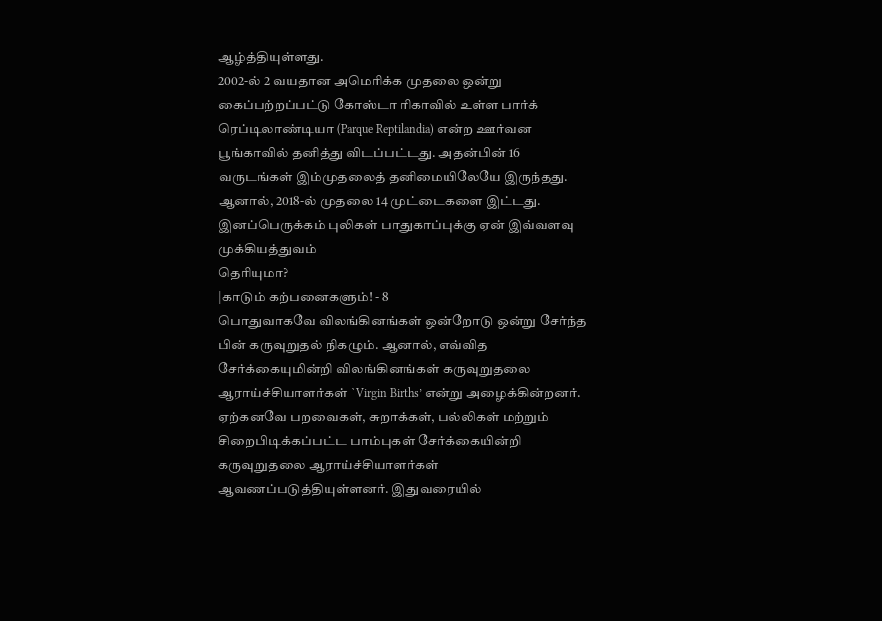ஆழ்த்தியுள்ளது.
2002-ல் 2 வயதான அமெரிக்க முதலை ஒன்று கைப்பற்றப்பட்டு கோஸ்டா ரிகாவில் உள்ள பார்க் ரெப்டிலாண்டியா (Parque Reptilandia) என்ற ஊர்வன பூங்காவில் தனித்து விடப்பட்டது. அதன்பின் 16 வருடங்கள் இம்முதலைத் தனிமையிலேயே இருந்தது. ஆனால், 2018-ல் முதலை 14 முட்டைகளை இட்டது. இனப்பெருக்கம் புலிகள் பாதுகாப்புக்கு ஏன் இவ்வளவு முக்கியத்துவம்
தெரியுமா?
|காடும் கற்பனைகளும்! - 8
பொதுவாகவே விலங்கினங்கள் ஒன்றோடு ஒன்று சேர்ந்த பின் கருவுறுதல் நிகழும். ஆனால், எவ்வித சேர்க்கையுமின்றி விலங்கினங்கள் கருவுறுதலை ஆராய்ச்சியாளர்கள் `Virgin Births’ என்று அழைக்கின்றனர்.
ஏற்கனவே பறவைகள், சுறாக்கள், பல்லிகள் மற்றும் சிறைபிடிக்கப்பட்ட பாம்புகள் சேர்க்கையின்றி கருவுறுதலை ஆராய்ச்சியாளர்கள் ஆவணப்படுத்தியுள்ளனர். இதுவரையில்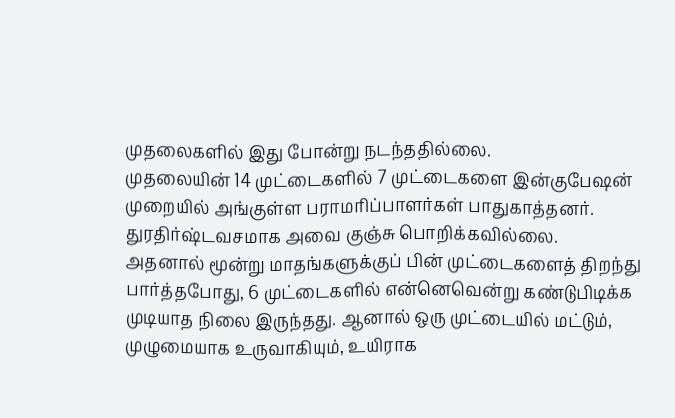முதலைகளில் இது போன்று நடந்ததில்லை.
முதலையின் 14 முட்டைகளில் 7 முட்டைகளை இன்குபேஷன் முறையில் அங்குள்ள பராமரிப்பாளர்கள் பாதுகாத்தனர். துரதிர்ஷ்டவசமாக அவை குஞ்சு பொறிக்கவில்லை.
அதனால் மூன்று மாதங்களுக்குப் பின் முட்டைகளைத் திறந்து பார்த்தபோது, 6 முட்டைகளில் என்னெவென்று கண்டுபிடிக்க முடியாத நிலை இருந்தது. ஆனால் ஒரு முட்டையில் மட்டும், முழுமையாக உருவாகியும், உயிராக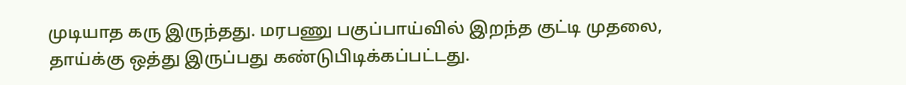முடியாத கரு இருந்தது. மரபணு பகுப்பாய்வில் இறந்த குட்டி முதலை, தாய்க்கு ஒத்து இருப்பது கண்டுபிடிக்கப்பட்டது.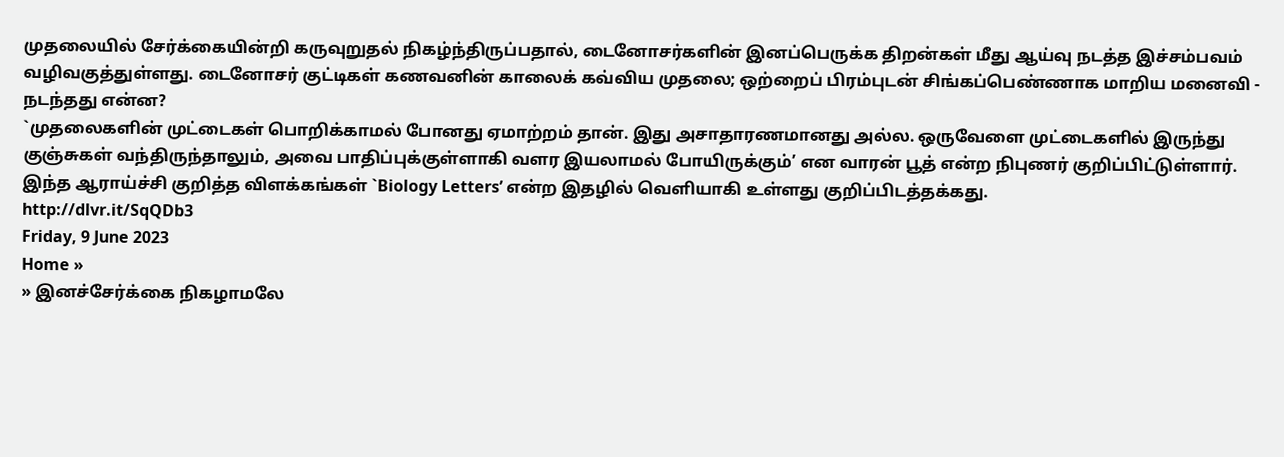முதலையில் சேர்க்கையின்றி கருவுறுதல் நிகழ்ந்திருப்பதால், டைனோசர்களின் இனப்பெருக்க திறன்கள் மீது ஆய்வு நடத்த இச்சம்பவம் வழிவகுத்துள்ளது. டைனோசர் குட்டிகள் கணவனின் காலைக் கவ்விய முதலை; ஒற்றைப் பிரம்புடன் சிங்கப்பெண்ணாக மாறிய மனைவி - நடந்தது என்ன?
`முதலைகளின் முட்டைகள் பொறிக்காமல் போனது ஏமாற்றம் தான். இது அசாதாரணமானது அல்ல. ஒருவேளை முட்டைகளில் இருந்து குஞ்சுகள் வந்திருந்தாலும், அவை பாதிப்புக்குள்ளாகி வளர இயலாமல் போயிருக்கும்’ என வாரன் பூத் என்ற நிபுணர் குறிப்பிட்டுள்ளார்.
இந்த ஆராய்ச்சி குறித்த விளக்கங்கள் `Biology Letters’ என்ற இதழில் வெளியாகி உள்ளது குறிப்பிடத்தக்கது.
http://dlvr.it/SqQDb3
Friday, 9 June 2023
Home »
» இனச்சேர்க்கை நிகழாமலே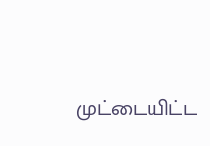முட்டையிட்ட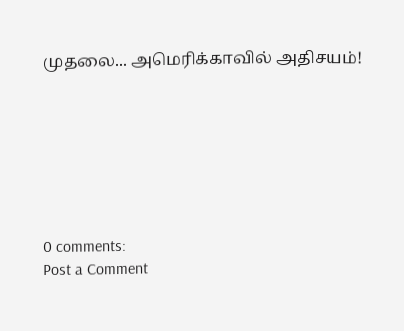முதலை... அமெரிக்காவில் அதிசயம்!







0 comments:
Post a Comment